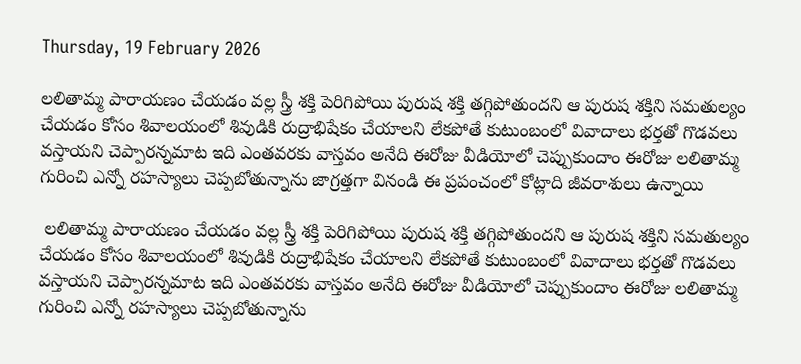Thursday, 19 February 2026

లలితామ్మ పారాయణం చేయడం వల్ల స్త్రీ శక్తి పెరిగిపోయి పురుష శక్తి తగ్గిపోతుందని ఆ పురుష శక్తిని సమతుల్యం చేయడం కోసం శివాలయంలో శివుడికి రుద్రాభిషేకం చేయాలని లేకపోతే కుటుంబంలో వివాదాలు భర్తతో గొడవలు వస్తాయని చెప్పారన్నమాట ఇది ఎంతవరకు వాస్తవం అనేది ఈరోజు వీడియోలో చెప్పుకుందాం ఈరోజు లలితామ్మ గురించి ఎన్నో రహస్యాలు చెప్పబోతున్నాను జాగ్రత్తగా వినండి ఈ ప్రపంచంలో కోట్లాది జీవరాశులు ఉన్నాయి

 లలితామ్మ పారాయణం చేయడం వల్ల స్త్రీ శక్తి పెరిగిపోయి పురుష శక్తి తగ్గిపోతుందని ఆ పురుష శక్తిని సమతుల్యం చేయడం కోసం శివాలయంలో శివుడికి రుద్రాభిషేకం చేయాలని లేకపోతే కుటుంబంలో వివాదాలు భర్తతో గొడవలు వస్తాయని చెప్పారన్నమాట ఇది ఎంతవరకు వాస్తవం అనేది ఈరోజు వీడియోలో చెప్పుకుందాం ఈరోజు లలితామ్మ గురించి ఎన్నో రహస్యాలు చెప్పబోతున్నాను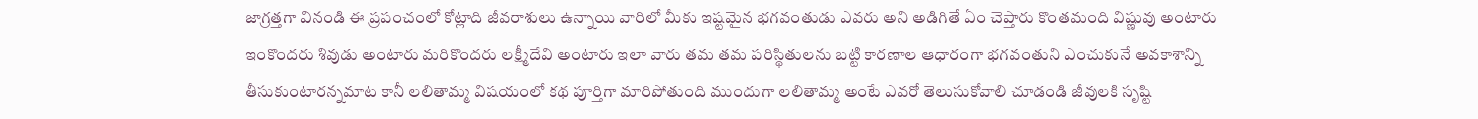జాగ్రత్తగా వినండి ఈ ప్రపంచంలో కోట్లాది జీవరాశులు ఉన్నాయి వారిలో మీకు ఇష్టమైన భగవంతుడు ఎవరు అని అడిగితే ఏం చెప్తారు కొంతమంది విష్ణువు అంటారు ఇంకొందరు శివుడు అంటారు మరికొందరు లక్ష్మీదేవి అంటారు ఇలా వారు తమ తమ పరిస్థితులను బట్టి కారణాల ఆధారంగా భగవంతుని ఎంచుకునే అవకాశాన్ని తీసుకుంటారన్నమాట కానీ లలితామ్మ విషయంలో కథ పూర్తిగా మారిపోతుంది ముందుగా లలితామ్మ అంటే ఎవరో తెలుసుకోవాలి చూడండి జీవులకి సృష్టి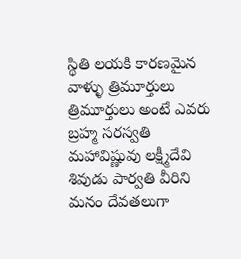స్థితి లయకి కారణమైన వాళ్ళు త్రిమూర్తులు త్రిమూర్తులు అంటే ఎవరు బ్రహ్మ సరస్వతి మహావిష్ణువు లక్ష్మీదేవి శివుడు పార్వతి వీరిని మనం దేవతలుగా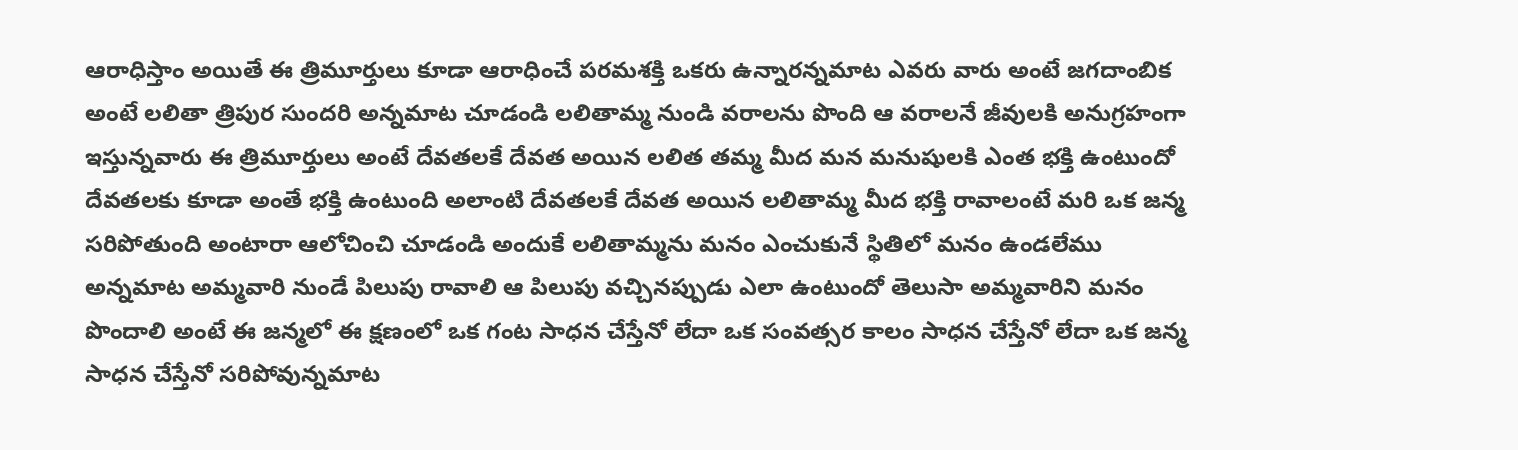ఆరాధిస్తాం అయితే ఈ త్రిమూర్తులు కూడా ఆరాధించే పరమశక్తి ఒకరు ఉన్నారన్నమాట ఎవరు వారు అంటే జగదాంబిక అంటే లలితా త్రిపుర సుందరి అన్నమాట చూడండి లలితామ్మ నుండి వరాలను పొంది ఆ వరాలనే జీవులకి అనుగ్రహంగా ఇస్తున్నవారు ఈ త్రిమూర్తులు అంటే దేవతలకే దేవత అయిన లలిత తమ్మ మీద మన మనుషులకి ఎంత భక్తి ఉంటుందో దేవతలకు కూడా అంతే భక్తి ఉంటుంది అలాంటి దేవతలకే దేవత అయిన లలితామ్మ మీద భక్తి రావాలంటే మరి ఒక జన్మ సరిపోతుంది అంటారా ఆలోచించి చూడండి అందుకే లలితామ్మను మనం ఎంచుకునే స్థితిలో మనం ఉండలేము అన్నమాట అమ్మవారి నుండే పిలుపు రావాలి ఆ పిలుపు వచ్చినప్పుడు ఎలా ఉంటుందో తెలుసా అమ్మవారిని మనం పొందాలి అంటే ఈ జన్మలో ఈ క్షణంలో ఒక గంట సాధన చేస్తేనో లేదా ఒక సంవత్సర కాలం సాధన చేస్తేనో లేదా ఒక జన్మ సాధన చేస్తేనో సరిపోవున్నమాట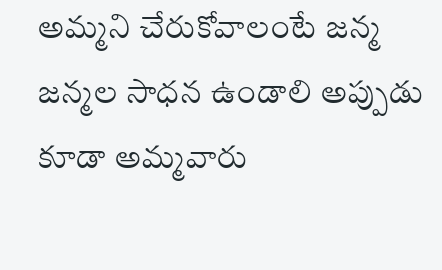అమ్మని చేరుకోవాలంటే జన్మ జన్మల సాధన ఉండాలి అప్పుడు కూడా అమ్మవారు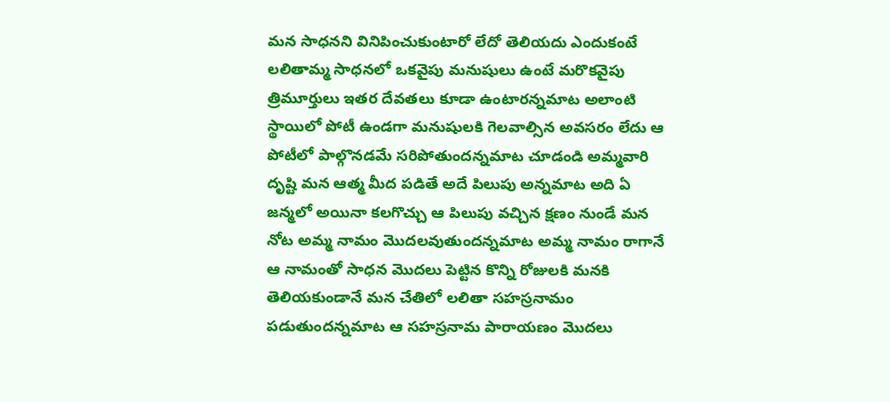మన సాధనని వినిపించుకుంటారో లేదో తెలియదు ఎందుకంటే లలితామ్మ సాధనలో ఒకవైపు మనుషులు ఉంటే మరొకవైపు త్రిమూర్తులు ఇతర దేవతలు కూడా ఉంటారన్నమాట అలాంటి స్థాయిలో పోటీ ఉండగా మనుషులకి గెలవాల్సిన అవసరం లేదు ఆ పోటీలో పాల్గొనడమే సరిపోతుందన్నమాట చూడండి అమ్మవారి దృష్టి మన ఆత్మ మీద పడితే అదే పిలుపు అన్నమాట అది ఏ జన్మలో అయినా కలగొచ్చు ఆ పిలుపు వచ్చిన క్షణం నుండే మన నోట అమ్మ నామం మొదలవుతుందన్నమాట అమ్మ నామం రాగానే ఆ నామంతో సాధన మొదలు పెట్టిన కొన్ని రోజులకి మనకి తెలియకుండానే మన చేతిలో లలితా సహస్రనామం పడుతుందన్నమాట ఆ సహస్రనామ పారాయణం మొదలు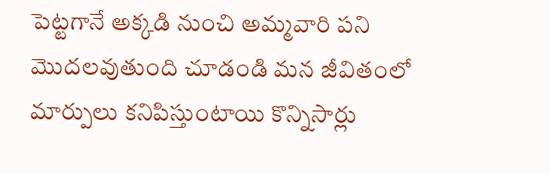పెట్టగానే అక్కడి నుంచి అమ్మవారి పని మొదలవుతుంది చూడండి మన జీవితంలో మార్పులు కనిపిస్తుంటాయి కొన్నిసార్లు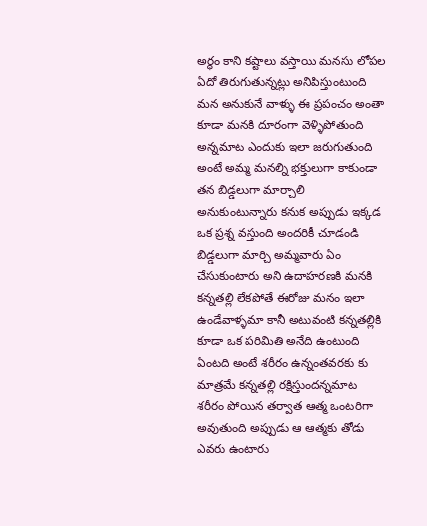అర్థం కాని కష్టాలు వస్తాయి మనసు లోపల ఏదో తిరుగుతున్నట్లు అనిపిస్తుంటుంది మన అనుకునే వాళ్ళు ఈ ప్రపంచం అంతా కూడా మనకి దూరంగా వెళ్ళిపోతుంది అన్నమాట ఎందుకు ఇలా జరుగుతుంది అంటే అమ్మ మనల్ని భక్తులుగా కాకుండా తన బిడ్డలుగా మార్చాలి అనుకుంటున్నారు కనుక అప్పుడు ఇక్కడ ఒక ప్రశ్న వస్తుంది అందరికీ చూడండి బిడ్డలుగా మార్చి అమ్మవారు ఏం చేసుకుంటారు అని ఉదాహరణకి మనకి కన్నతల్లి లేకపోతే ఈరోజు మనం ఇలా ఉండేవాళ్ళమా కానీ అటువంటి కన్నతల్లికి కూడా ఒక పరిమితి అనేది ఉంటుంది ఏంటది అంటే శరీరం ఉన్నంతవరకు కు మాత్రమే కన్నతల్లి రక్షిస్తుందన్నమాట శరీరం పోయిన తర్వాత ఆత్మ ఒంటరిగా అవుతుంది అప్పుడు ఆ ఆత్మకు తోడు ఎవరు ఉంటారు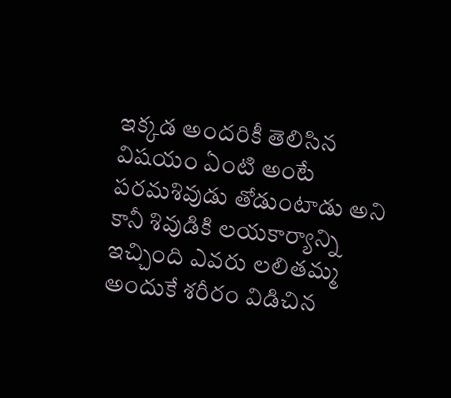ఇక్కడ అందరికీ తెలిసిన విషయం ఏంటి అంటే పరమశివుడు తోడుంటాడు అని కానీ శివుడికి లయకార్యాన్ని ఇచ్చింది ఎవరు లలితమ్మ అందుకే శరీరం విడిచిన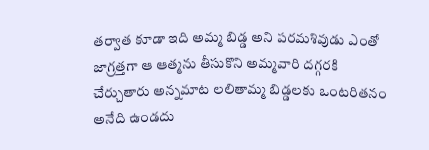తర్వాత కూడా ఇది అమ్మ బిడ్డ అని పరమశివుడు ఎంతో జాగ్రత్తగా ఆ ఆత్మను తీసుకొని అమ్మవారి దగ్గరకి చేర్చుతారు అన్నమాట లలితామ్మ బిడ్డలకు ఒంటరితనం అనేది ఉండదు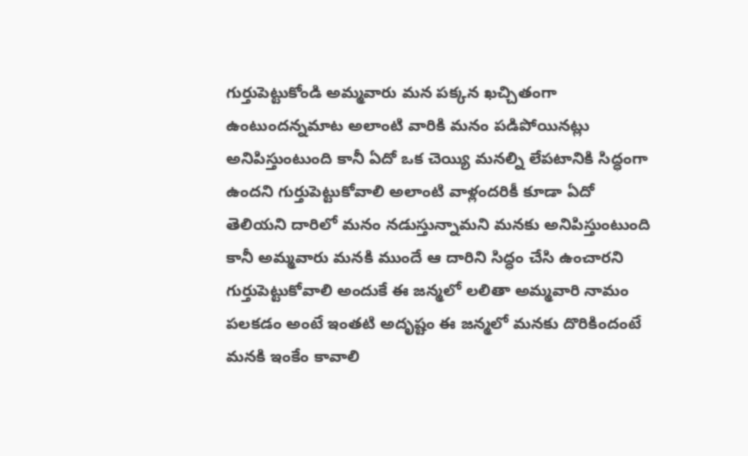గుర్తుపెట్టుకోండి అమ్మవారు మన పక్కన ఖచ్చితంగా ఉంటుందన్నమాట అలాంటి వారికి మనం పడిపోయినట్లు అనిపిస్తుంటుంది కానీ ఏదో ఒక చెయ్యి మనల్ని లేపటానికి సిద్ధంగా ఉందని గుర్తుపెట్టుకోవాలి అలాంటి వాళ్లందరికీ కూడా ఏదో తెలియని దారిలో మనం నడుస్తున్నామని మనకు అనిపిస్తుంటుంది కానీ అమ్మవారు మనకి ముందే ఆ దారిని సిద్ధం చేసి ఉంచారని గుర్తుపెట్టుకోవాలి అందుకే ఈ జన్మలో లలితా అమ్మవారి నామం పలకడం అంటే ఇంతటి అదృష్టం ఈ జన్మలో మనకు దొరికిందంటే మనకి ఇంకేం కావాలి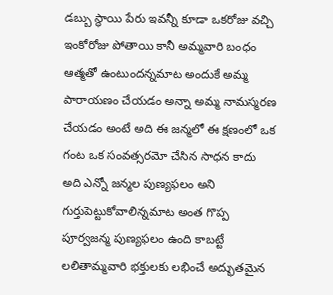డబ్బు స్థాయి పేరు ఇవన్నీ కూడా ఒకరోజు వచ్చి ఇంకోరోజు పోతాయి కానీ అమ్మవారి బంధం ఆత్మతో ఉంటుందన్నమాట అందుకే అమ్మ పారాయణం చేయడం అన్నా అమ్మ నామస్మరణ చేయడం అంటే అది ఈ జన్మలో ఈ క్షణంలో ఒక గంట ఒక సంవత్సరమో చేసిన సాధన కాదు అది ఎన్నో జన్మల పుణ్యఫలం అని గుర్తుపెట్టుకోవాలిన్నమాట అంత గొప్ప పూర్వజన్మ పుణ్యఫలం ఉంది కాబట్టే లలితామ్మవారి భక్తులకు లభించే అద్భుతమైన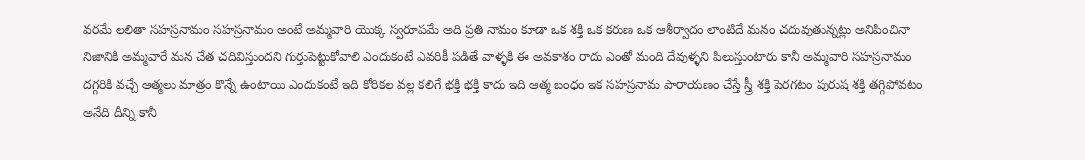వరమే లలితా సహస్రనామం సహస్రనామం అంటే అమ్మవారి యొక్క స్వరూపమే అది ప్రతి నామం కూడా ఒక శక్తి ఒక కరుణ ఒక ఆశీర్వాదం లాంటిదే మనం చదువుతున్నట్లు అనిపించినా నిజానికి అమ్మవారే మన చేత చదివిస్తుందని గుర్తుపెట్టుకోవాలి ఎందుకంటే ఎవరికీ పడితే వాళ్ళకి ఈ అవకాశం రాదు ఎంతో మంది దేవుళ్ళని పిలుస్తుంటారు కానీ అమ్మవారి సహస్రనామం దగ్గరికి వచ్చే ఆత్మలు మాత్రం కొన్నే ఉంటాయి ఎందుకంటే ఇది కోరికల వల్ల కలిగే భక్తి భక్తి కాదు ఇది ఆత్మ బంధం ఇక సహస్రనామ పారాయణం చేస్తే స్త్రీ శక్తి పెరగటం పురుష శక్తి తగ్గిపోవటం అనేది దీన్ని కానీ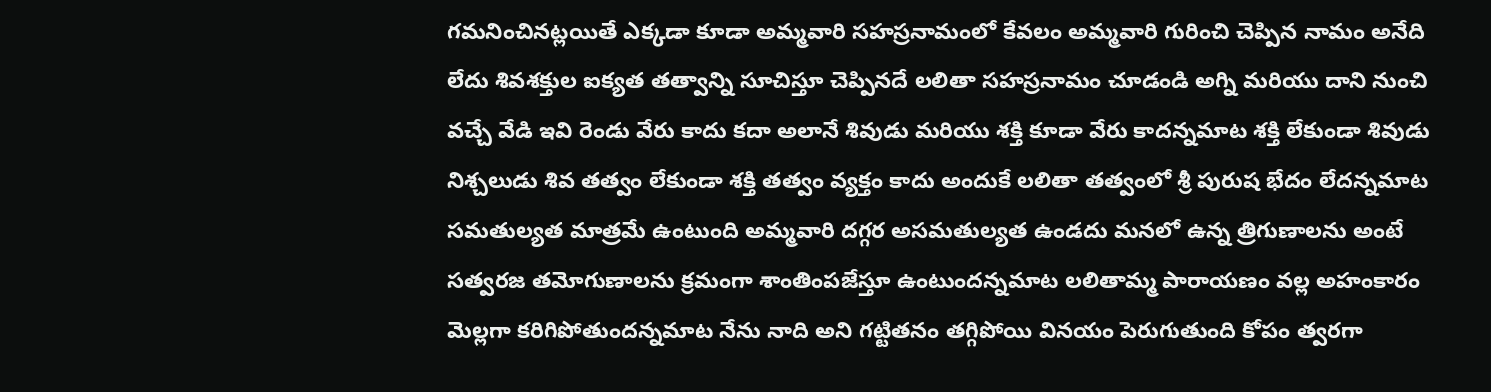గమనించినట్లయితే ఎక్కడా కూడా అమ్మవారి సహస్రనామంలో కేవలం అమ్మవారి గురించి చెప్పిన నామం అనేది లేదు శివశక్తుల ఐక్యత తత్వాన్ని సూచిస్తూ చెప్పినదే లలితా సహస్రనామం చూడండి అగ్ని మరియు దాని నుంచి వచ్చే వేడి ఇవి రెండు వేరు కాదు కదా అలానే శివుడు మరియు శక్తి కూడా వేరు కాదన్నమాట శక్తి లేకుండా శివుడు నిశ్చలుడు శివ తత్వం లేకుండా శక్తి తత్వం వ్యక్తం కాదు అందుకే లలితా తత్వంలో శ్రీ పురుష భేదం లేదన్నమాట సమతుల్యత మాత్రమే ఉంటుంది అమ్మవారి దగ్గర అసమతుల్యత ఉండదు మనలో ఉన్న త్రిగుణాలను అంటే సత్వరజ తమోగుణాలను క్రమంగా శాంతింపజేస్తూ ఉంటుందన్నమాట లలితామ్మ పారాయణం వల్ల అహంకారం మెల్లగా కరిగిపోతుందన్నమాట నేను నాది అని గట్టితనం తగ్గిపోయి వినయం పెరుగుతుంది కోపం త్వరగా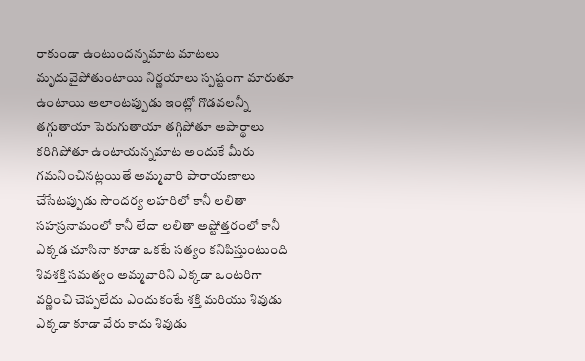రాకుండా ఉంటుందన్నమాట మాటలు మృదువైపోతుంటాయి నిర్ణయాలు స్పష్టంగా మారుతూ ఉంటాయి అలాంటప్పుడు ఇంట్లో గొడవలన్నీ తగ్గుతాయా పెరుగుతాయా తగ్గిపోతూ అపార్థాలు కరిగిపోతూ ఉంటాయన్నమాట అందుకే మీరు గమనించినట్లయితే అమ్మవారి పారాయణాలు చేసేటప్పుడు సౌందర్య లహరిలో కానీ లలితా సహస్రనామంలో కానీ లేదా లలితా అష్టోత్తరంలో కానీ ఎక్కడ చూసినా కూడా ఒకటే సత్యం కనిపిస్తుంటుంది శివశక్తి సమత్వం అమ్మవారిని ఎక్కడా ఒంటరిగా వర్ణించి చెప్పలేదు ఎందుకంటే శక్తి మరియు శివుడు ఎక్కడా కూడా వేరు కాదు శివుడు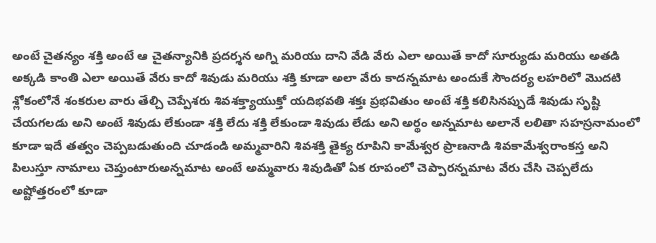అంటే చైతన్యం శక్తి అంటే ఆ చైతన్యానికి ప్రదర్శన అగ్ని మరియు దాని వేడి వేరు ఎలా అయితే కాదో సూర్యుడు మరియు అతడి అక్కడి కాంతి ఎలా అయితే వేరు కాదో శివుడు మరియు శక్తి కూడా అలా వేరు కాదన్నమాట అందుకే సౌందర్య లహరిలో మొదటి శ్లోకంలోనే శంకరుల వారు తేల్చి చెప్పేశరు శివశక్త్యాయుక్తో యదిభవతి శక్తః ప్రభవితుం అంటే శక్తి కలిసినప్పుడే శివుడు సృష్టి చేయగలడు అని అంటే శివుడు లేకుండా శక్తి లేదు శక్తి లేకుండా శివుడు లేడు అని అర్థం అన్నమాట అలానే లలితా సహస్రనామంలో కూడా ఇదే తత్వం చెప్పబడుతుంది చూడండి అమ్మవారిని శివశక్తి తైక్య రూపిని కామేశ్వర ప్రాణనాడి శివకామేశ్వరాంకస్త అని పిలుస్తూ నామాలు చెప్తుంటారుఅన్నమాట అంటే అమ్మవారు శివుడితో ఏక రూపంలో చెప్పారన్నమాట వేరు చేసి చెప్పలేదు అష్టోత్తరంలో కూడా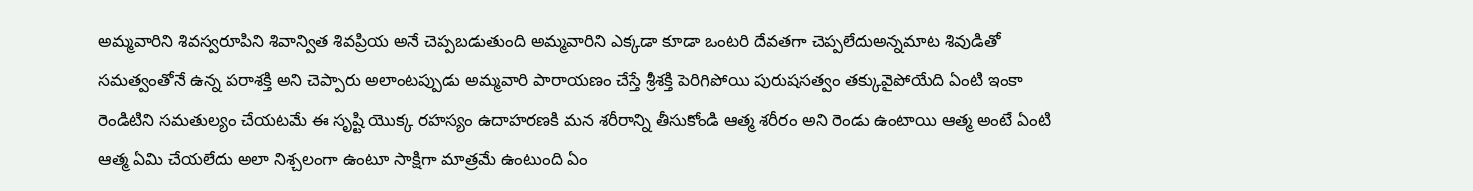అమ్మవారిని శివస్వరూపిని శివాన్విత శివప్రియ అనే చెప్పబడుతుంది అమ్మవారిని ఎక్కడా కూడా ఒంటరి దేవతగా చెప్పలేదుఅన్నమాట శివుడితో సమత్వంతోనే ఉన్న పరాశక్తి అని చెప్పారు అలాంటప్పుడు అమ్మవారి పారాయణం చేస్తే శ్రీశక్తి పెరిగిపోయి పురుషసత్వం తక్కువైపోయేది ఏంటి ఇంకా రెండిటిని సమతుల్యం చేయటమే ఈ సృష్టి యొక్క రహస్యం ఉదాహరణకి మన శరీరాన్ని తీసుకోండి ఆత్మ శరీరం అని రెండు ఉంటాయి ఆత్మ అంటే ఏంటి ఆత్మ ఏమి చేయలేదు అలా నిశ్చలంగా ఉంటూ సాక్షిగా మాత్రమే ఉంటుంది ఏం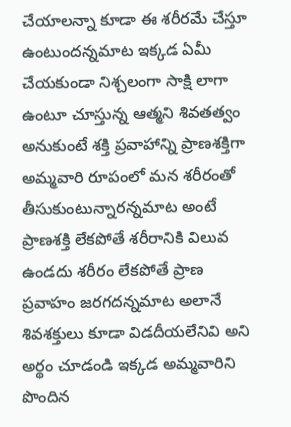చేయాలన్నా కూడా ఈ శరీరమే చేస్తూ ఉంటుందన్నమాట ఇక్కడ ఏమీ చేయకుండా నిశ్చలంగా సాక్షి లాగా ఉంటూ చూస్తున్న ఆత్మని శివతత్వం అనుకుంటే శక్తి ప్రవాహాన్ని ప్రాణశక్తిగా అమ్మవారి రూపంలో మన శరీరంతో తీసుకుంటున్నారన్నమాట అంటే ప్రాణశక్తి లేకపోతే శరీరానికి విలువ ఉండదు శరీరం లేకపోతే ప్రాణ ప్రవాహం జరగదన్నమాట అలానే శివశక్తులు కూడా విడదీయలేనివి అని అర్థం చూడండి ఇక్కడ అమ్మవారిని పొందిన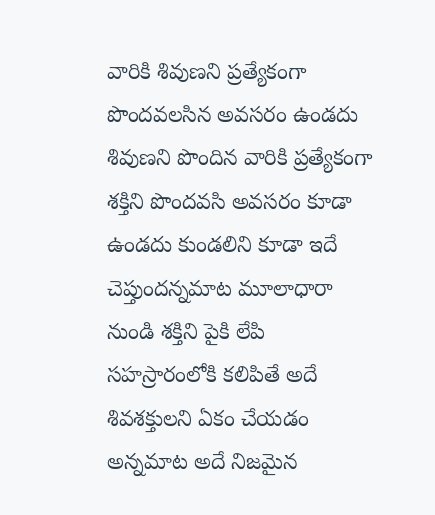వారికి శివుణని ప్రత్యేకంగా పొందవలసిన అవసరం ఉండదు శివుణని పొందిన వారికి ప్రత్యేకంగా శక్తిని పొందవసి అవసరం కూడా ఉండదు కుండలిని కూడా ఇదే చెప్తుందన్నమాట మూలాధారా నుండి శక్తిని పైకి లేపి సహస్రారంలోకి కలిపితే అదే శివశక్తులని ఏకం చేయడం అన్నమాట అదే నిజమైన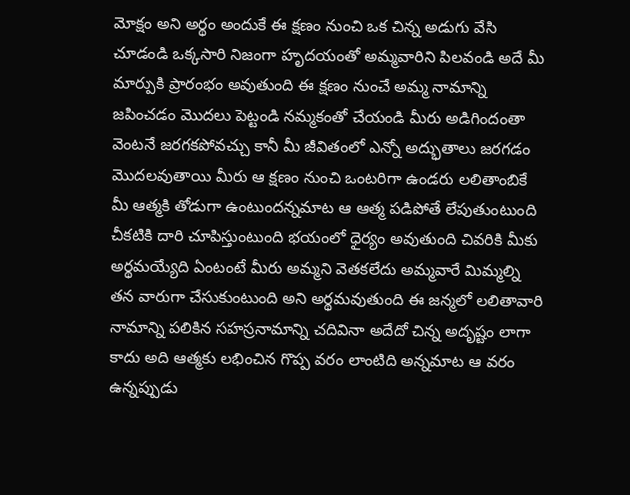మోక్షం అని అర్థం అందుకే ఈ క్షణం నుంచి ఒక చిన్న అడుగు వేసి చూడండి ఒక్కసారి నిజంగా హృదయంతో అమ్మవారిని పిలవండి అదే మీ మార్పుకి ప్రారంభం అవుతుంది ఈ క్షణం నుంచే అమ్మ నామాన్ని జపించడం మొదలు పెట్టండి నమ్మకంతో చేయండి మీరు అడిగిందంతా వెంటనే జరగకపోవచ్చు కానీ మీ జీవితంలో ఎన్నో అద్భుతాలు జరగడం మొదలవుతాయి మీరు ఆ క్షణం నుంచి ఒంటరిగా ఉండరు లలితాంబికే మీ ఆత్మకి తోడుగా ఉంటుందన్నమాట ఆ ఆత్మ పడిపోతే లేపుతుంటుంది చీకటికి దారి చూపిస్తుంటుంది భయంలో ధైర్యం అవుతుంది చివరికి మీకు అర్థమయ్యేది ఏంటంటే మీరు అమ్మని వెతకలేదు అమ్మవారే మిమ్మల్ని తన వారుగా చేసుకుంటుంది అని అర్థమవుతుంది ఈ జన్మలో లలితావారి నామాన్ని పలికిన సహస్రనామాన్ని చదివినా అదేదో చిన్న అదృష్టం లాగా కాదు అది ఆత్మకు లభించిన గొప్ప వరం లాంటిది అన్నమాట ఆ వరం ఉన్నప్పుడు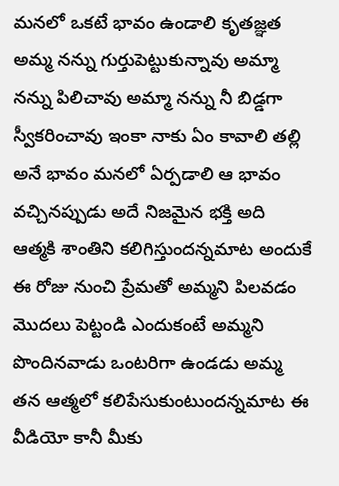మనలో ఒకటే భావం ఉండాలి కృతజ్ఞత అమ్మ నన్ను గుర్తుపెట్టుకున్నావు అమ్మా నన్ను పిలిచావు అమ్మా నన్ను నీ బిడ్డగా స్వీకరించావు ఇంకా నాకు ఏం కావాలి తల్లి అనే భావం మనలో ఏర్పడాలి ఆ భావం వచ్చినప్పుడు అదే నిజమైన భక్తి అది ఆత్మకి శాంతిని కలిగిస్తుందన్నమాట అందుకే ఈ రోజు నుంచి ప్రేమతో అమ్మని పిలవడం మొదలు పెట్టండి ఎందుకంటే అమ్మని పొందినవాడు ఒంటరిగా ఉండడు అమ్మ తన ఆత్మలో కలిపేసుకుంటుందన్నమాట ఈ వీడియో కానీ మీకు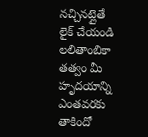నచ్చినట్లైతే లైక్ చేయండి లలితాంబికా తత్వం మీ హృదయాన్ని ఎంతవరకు తాకిందో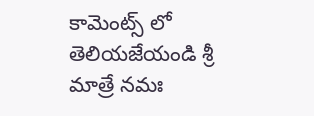కామెంట్స్ లో తెలియజేయండి శ్రీ మాత్రే నమః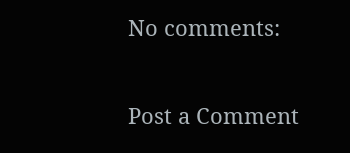No comments:

Post a Comment